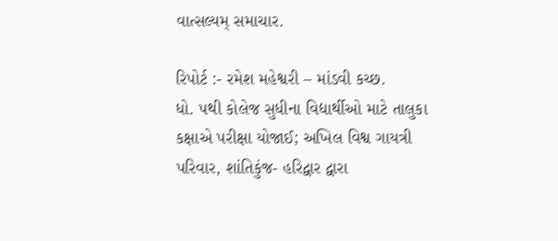વાત્સલ્યમ્ સમાચાર.

રિપોર્ટ :- રમેશ મહેશ્વરી – માંડવી કચ્છ.
ધો. ૫થી કોલેજ સુધીના વિદ્યાર્થીઓ માટે તાલુકા કક્ષાએ પરીક્ષા યોજાઈ; અખિલ વિશ્વ ગાયત્રી પરિવાર, શાંતિકુંજ- હરિદ્વાર દ્વારા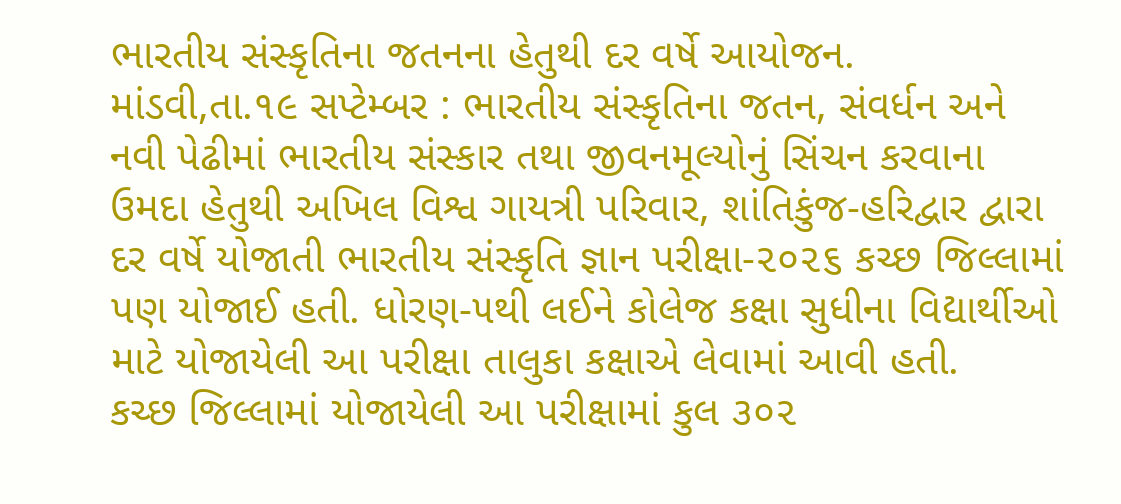ભારતીય સંસ્કૃતિના જતનના હેતુથી દર વર્ષે આયોજન.
માંડવી,તા.૧૯ સપ્ટેમ્બર : ભારતીય સંસ્કૃતિના જતન, સંવર્ધન અને નવી પેઢીમાં ભારતીય સંસ્કાર તથા જીવનમૂલ્યોનું સિંચન કરવાના ઉમદા હેતુથી અખિલ વિશ્વ ગાયત્રી પરિવાર, શાંતિકુંજ-હરિદ્વાર દ્વારા દર વર્ષે યોજાતી ભારતીય સંસ્કૃતિ જ્ઞાન પરીક્ષા-૨૦૨૬ કચ્છ જિલ્લામાં પણ યોજાઈ હતી. ધોરણ-૫થી લઈને કોલેજ કક્ષા સુધીના વિદ્યાર્થીઓ માટે યોજાયેલી આ પરીક્ષા તાલુકા કક્ષાએ લેવામાં આવી હતી.
કચ્છ જિલ્લામાં યોજાયેલી આ પરીક્ષામાં કુલ ૩૦૨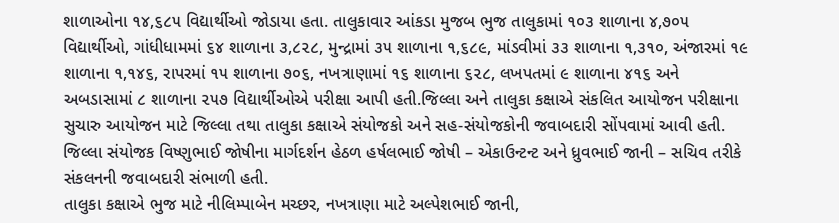શાળાઓના ૧૪,૬૮૫ વિદ્યાર્થીઓ જોડાયા હતા. તાલુકાવાર આંકડા મુજબ ભુજ તાલુકામાં ૧૦૩ શાળાના ૪,૭૦૫ વિદ્યાર્થીઓ, ગાંધીધામમાં ૬૪ શાળાના ૩,૮૨૮, મુન્દ્રામાં ૩૫ શાળાના ૧,૬૮૯, માંડવીમાં ૩૩ શાળાના ૧,૩૧૦, અંજારમાં ૧૯ શાળાના ૧,૧૪૬, રાપરમાં ૧૫ શાળાના ૭૦૬, નખત્રાણામાં ૧૬ શાળાના ૬૨૮, લખપતમાં ૯ શાળાના ૪૧૬ અને અબડાસામાં ૮ શાળાના ૨૫૭ વિદ્યાર્થીઓએ પરીક્ષા આપી હતી.જિલ્લા અને તાલુકા કક્ષાએ સંકલિત આયોજન પરીક્ષાના સુચારુ આયોજન માટે જિલ્લા તથા તાલુકા કક્ષાએ સંયોજકો અને સહ-સંયોજકોની જવાબદારી સોંપવામાં આવી હતી. જિલ્લા સંયોજક વિષ્ણુભાઈ જોષીના માર્ગદર્શન હેઠળ હર્ષલભાઈ જોષી – એકાઉન્ટન્ટ અને ધ્રુવભાઈ જાની – સચિવ તરીકે સંકલનની જવાબદારી સંભાળી હતી.
તાલુકા કક્ષાએ ભુજ માટે નીલિમ્પાબેન મચ્છર, નખત્રાણા માટે અલ્પેશભાઈ જાની,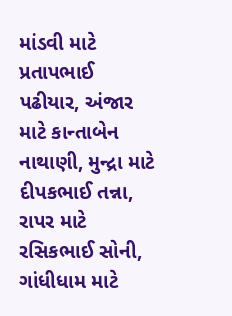માંડવી માટે પ્રતાપભાઈ પઢીયાર, અંજાર માટે કાન્તાબેન નાથાણી, મુન્દ્રા માટે દીપકભાઈ તન્ના, રાપર માટે રસિકભાઈ સોની, ગાંધીધામ માટે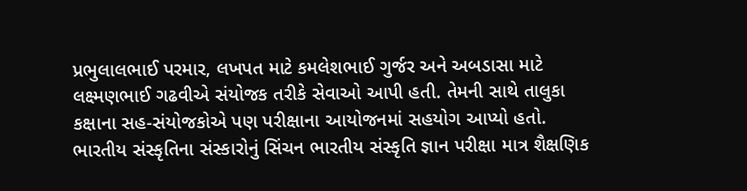પ્રભુલાલભાઈ પરમાર, લખપત માટે કમલેશભાઈ ગુર્જર અને અબડાસા માટે લક્ષ્મણભાઈ ગઢવીએ સંયોજક તરીકે સેવાઓ આપી હતી. તેમની સાથે તાલુકા કક્ષાના સહ-સંયોજકોએ પણ પરીક્ષાના આયોજનમાં સહયોગ આપ્યો હતો.
ભારતીય સંસ્કૃતિના સંસ્કારોનું સિંચન ભારતીય સંસ્કૃતિ જ્ઞાન પરીક્ષા માત્ર શૈક્ષણિક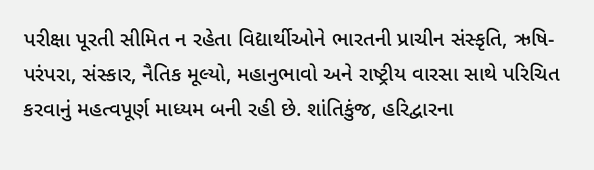પરીક્ષા પૂરતી સીમિત ન રહેતા વિદ્યાર્થીઓને ભારતની પ્રાચીન સંસ્કૃતિ, ઋષિ-પરંપરા, સંસ્કાર, નૈતિક મૂલ્યો, મહાનુભાવો અને રાષ્ટ્રીય વારસા સાથે પરિચિત કરવાનું મહત્વપૂર્ણ માધ્યમ બની રહી છે. શાંતિકુંજ, હરિદ્વારના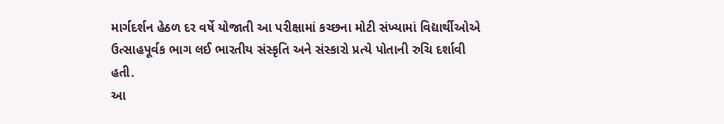માર્ગદર્શન હેઠળ દર વર્ષે યોજાતી આ પરીક્ષામાં કચ્છના મોટી સંખ્યામાં વિદ્યાર્થીઓએ ઉત્સાહપૂર્વક ભાગ લઈ ભારતીય સંસ્કૃતિ અને સંસ્કારો પ્રત્યે પોતાની રુચિ દર્શાવી હતી.
આ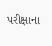પરીક્ષાના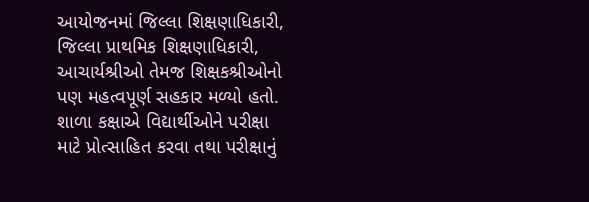આયોજનમાં જિલ્લા શિક્ષણાધિકારી, જિલ્લા પ્રાથમિક શિક્ષણાધિકારી, આચાર્યશ્રીઓ તેમજ શિક્ષકશ્રીઓનો પણ મહત્વપૂર્ણ સહકાર મળ્યો હતો. શાળા કક્ષાએ વિદ્યાર્થીઓને પરીક્ષા માટે પ્રોત્સાહિત કરવા તથા પરીક્ષાનું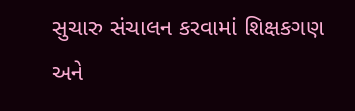સુચારુ સંચાલન કરવામાં શિક્ષકગણ અને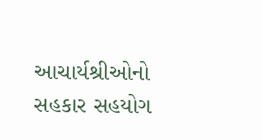આચાર્યશ્રીઓનો સહકાર સહયોગ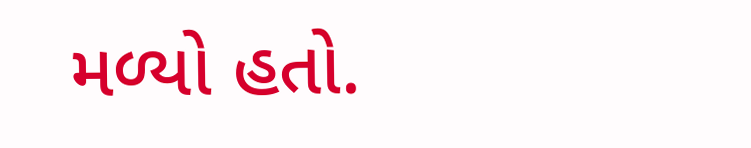મળ્યો હતો.